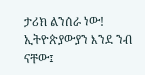ታሪክ ልንሰራ ነው! ኢትዮጵያውያን እንደ ንብ ናቸው፤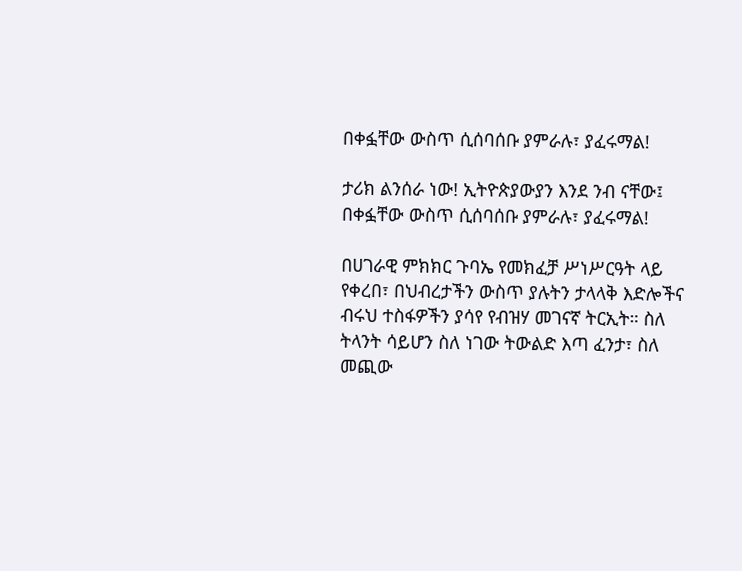በቀፏቸው ውስጥ ሲሰባሰቡ ያምራሉ፣ ያፈሩማል!

ታሪክ ልንሰራ ነው! ኢትዮጵያውያን እንደ ንብ ናቸው፤ በቀፏቸው ውስጥ ሲሰባሰቡ ያምራሉ፣ ያፈሩማል!

በሀገራዊ ምክክር ጉባኤ የመክፈቻ ሥነሥርዓት ላይ የቀረበ፣ በህብረታችን ውስጥ ያሉትን ታላላቅ እድሎችና ብሩህ ተስፋዎችን ያሳየ የብዝሃ መገናኛ ትርኢት። ስለ ትላንት ሳይሆን ስለ ነገው ትውልድ እጣ ፈንታ፣ ስለ መጪው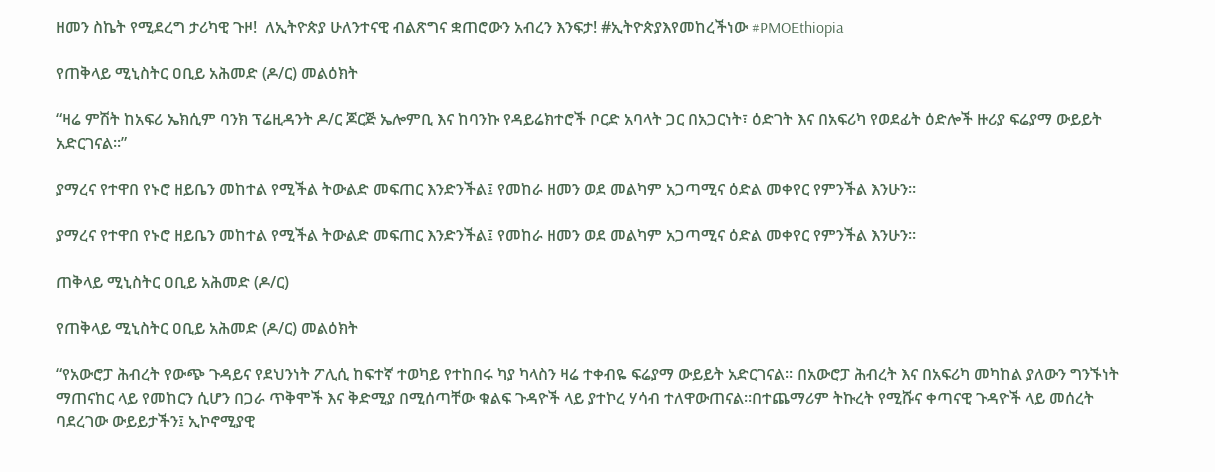ዘመን ስኬት የሚደረግ ታሪካዊ ጉዞ!  ለኢትዮጵያ ሁለንተናዊ ብልጽግና ቋጠሮውን አብረን እንፍታ! #ኢትዮጵያእየመከረችነው #PMOEthiopia

የጠቅላይ ሚኒስትር ዐቢይ አሕመድ (ዶ/ር) መልዕክት

“ዛሬ ምሽት ከአፍሪ ኤክሲም ባንክ ፕሬዚዳንት ዶ/ር ጆርጅ ኤሎምቢ እና ከባንኩ የዳይሬክተሮች ቦርድ አባላት ጋር በአጋርነት፣ ዕድገት እና በአፍሪካ የወደፊት ዕድሎች ዙሪያ ፍሬያማ ውይይት አድርገናል።”

ያማረና የተዋበ የኑሮ ዘይቤን መከተል የሚችል ትውልድ መፍጠር እንድንችል፤ የመከራ ዘመን ወደ መልካም አጋጣሚና ዕድል መቀየር የምንችል እንሁን።

ያማረና የተዋበ የኑሮ ዘይቤን መከተል የሚችል ትውልድ መፍጠር እንድንችል፤ የመከራ ዘመን ወደ መልካም አጋጣሚና ዕድል መቀየር የምንችል እንሁን።

ጠቅላይ ሚኒስትር ዐቢይ አሕመድ (ዶ/ር)

የጠቅላይ ሚኒስትር ዐቢይ አሕመድ (ዶ/ር) መልዕክት

“የአውሮፓ ሕብረት የውጭ ጉዳይና የደህንነት ፖሊሲ ከፍተኛ ተወካይ የተከበሩ ካያ ካላስን ዛሬ ተቀብዬ ፍሬያማ ውይይት አድርገናል። በአውሮፓ ሕብረት እና በአፍሪካ መካከል ያለውን ግንኙነት ማጠናከር ላይ የመከርን ሲሆን በጋራ ጥቅሞች እና ቅድሚያ በሚሰጣቸው ቁልፍ ጉዳዮች ላይ ያተኮረ ሃሳብ ተለዋውጠናል።በተጨማሪም ትኩረት የሚሹና ቀጣናዊ ጉዳዮች ላይ መሰረት ባደረገው ውይይታችን፤ ኢኮኖሚያዊ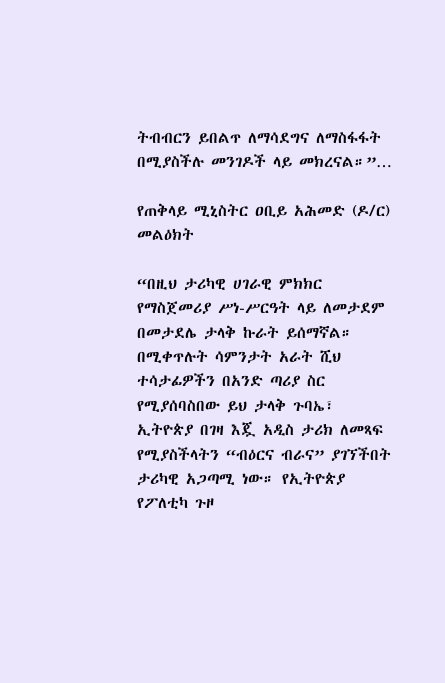ትብብርን ይበልጥ ለማሳደግና ለማስፋፋት በሚያስችሉ መንገዶች ላይ መክረናል።”…

የጠቅላይ ሚኒስትር ዐቢይ አሕመድ (ዶ/ር) መልዕክት

“በዚህ ታሪካዊ ሀገራዊ ምክክር የማስጀመሪያ ሥነ-ሥርዓት ላይ ለመታደም በመታደሌ ታላቅ ኩራት ይሰማኛል። በሚቀጥሉት ሳምንታት አራት ሺህ ተሳታፊዎችን በአንድ ጣሪያ ስር የሚያሰባስበው ይህ ታላቅ ጉባኤ፣ ኢትዮጵያ በገዛ እጇ አዲስ ታሪክ ለመጻፍ የሚያስችላትን “ብዕርና ብራና” ያገኘችበት ታሪካዊ አጋጣሚ ነው። የኢትዮጵያ የፖለቲካ ጉዞ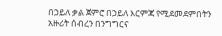በኃይለ ቃል ጀምሮ በኃይለ እርምጃ የሚደመደምበትን አዙሪት ሰብረን በንግግርና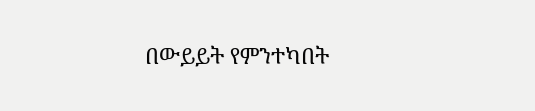በውይይት የምንተካበት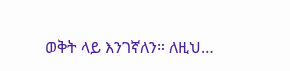ወቅት ላይ እንገኛለን። ለዚህ…